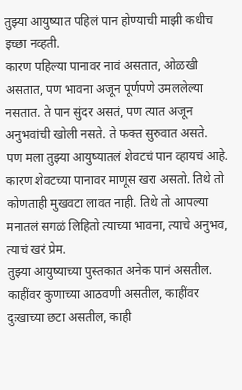तुझ्या आयुष्यात पहिलं पान होण्याची माझी कधीच इच्छा नव्हती.
कारण पहिल्या पानावर नावं असतात, ओळखी असतात, पण भावना अजून पूर्णपणे उमललेल्या नसतात. ते पान सुंदर असतं, पण त्यात अजून अनुभवांची खोली नसते. ते फक्त सुरुवात असते.
पण मला तुझ्या आयुष्यातलं शेवटचं पान व्हायचं आहे.
कारण शेवटच्या पानावर माणूस खरा असतो. तिथे तो कोणताही मुखवटा लावत नाही. तिथे तो आपल्या मनातलं सगळं लिहितो त्याच्या भावना, त्याचे अनुभव, त्याचं खरं प्रेम.
तुझ्या आयुष्याच्या पुस्तकात अनेक पानं असतील.
काहींवर कुणाच्या आठवणी असतील, काहींवर दुःखाच्या छटा असतील, काही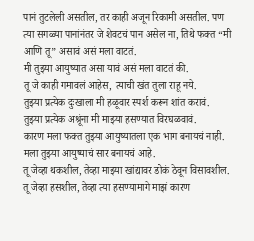पानं तुटलेली असतील, तर काही अजून रिकामी असतील. पण त्या सगळ्या पानांनंतर जे शेवटचं पान असेल ना, तिथे फक्त “मी आणि तू” असावं असं मला वाटतं.
मी तुझ्या आयुष्यात असा यावं असं मला वाटतं की.
तू जे काही गमावलं आहेस, त्याची खंत तुला राहू नये.
तुझ्या प्रत्येक दुःखाला मी हळूवार स्पर्श करून शांत करावं.
तुझ्या प्रत्येक अश्रूंना मी माझ्या हसण्यात विरघळवावं.
कारण मला फक्त तुझ्या आयुष्यातला एक भाग बनायचं नाही.
मला तुझ्या आयुष्याचं सार बनायचं आहे.
तू जेव्हा थकशील, तेव्हा माझ्या खांद्यावर डोकं ठेवून विसावशील.
तू जेव्हा हसशील, तेव्हा त्या हसण्यामागे माझं कारण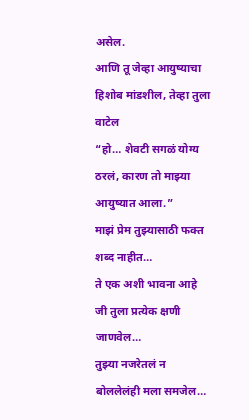असेल.
आणि तू जेव्हा आयुष्याचा हिशोब मांडशील, तेव्हा तुला वाटेल
“हो… शेवटी सगळं योग्य ठरलं, कारण तो माझ्या आयुष्यात आला.”
माझं प्रेम तुझ्यासाठी फक्त शब्द नाहीत…
ते एक अशी भावना आहे जी तुला प्रत्येक क्षणी जाणवेल…
तुझ्या नजरेतलं न बोललेलंही मला समजेल…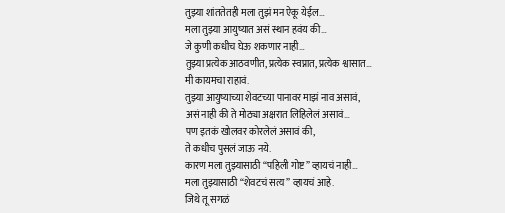तुझ्या शांततेतही मला तुझं मन ऐकू येईल…
मला तुझ्या आयुष्यात असं स्थान हवंय की…
जे कुणी कधीच घेऊ शकणार नाही…
तुझ्या प्रत्येक आठवणीत, प्रत्येक स्वप्नात, प्रत्येक श्वासात…
मी कायमचा राहावं.
तुझ्या आयुष्याच्या शेवटच्या पानावर माझं नाव असावं,
असं नाही की ते मोठ्या अक्षरात लिहिलेलं असावं…
पण इतकं खोलवर कोरलेलं असावं की,
ते कधीच पुसलं जाऊ नये.
कारण मला तुझ्यासाठी “पहिली गोष्ट” व्हायचं नाही…
मला तुझ्यासाठी “शेवटचं सत्य” व्हायचं आहे.
जिथे तू सगळं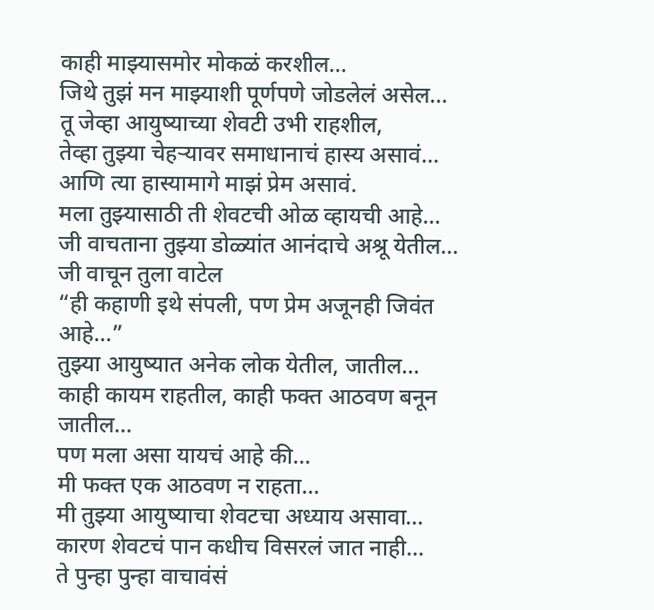काही माझ्यासमोर मोकळं करशील…
जिथे तुझं मन माझ्याशी पूर्णपणे जोडलेलं असेल…
तू जेव्हा आयुष्याच्या शेवटी उभी राहशील,
तेव्हा तुझ्या चेहऱ्यावर समाधानाचं हास्य असावं…
आणि त्या हास्यामागे माझं प्रेम असावं.
मला तुझ्यासाठी ती शेवटची ओळ व्हायची आहे…
जी वाचताना तुझ्या डोळ्यांत आनंदाचे अश्रू येतील…
जी वाचून तुला वाटेल
“ही कहाणी इथे संपली, पण प्रेम अजूनही जिवंत आहे…”
तुझ्या आयुष्यात अनेक लोक येतील, जातील…
काही कायम राहतील, काही फक्त आठवण बनून जातील…
पण मला असा यायचं आहे की…
मी फक्त एक आठवण न राहता…
मी तुझ्या आयुष्याचा शेवटचा अध्याय असावा…
कारण शेवटचं पान कधीच विसरलं जात नाही…
ते पुन्हा पुन्हा वाचावंसं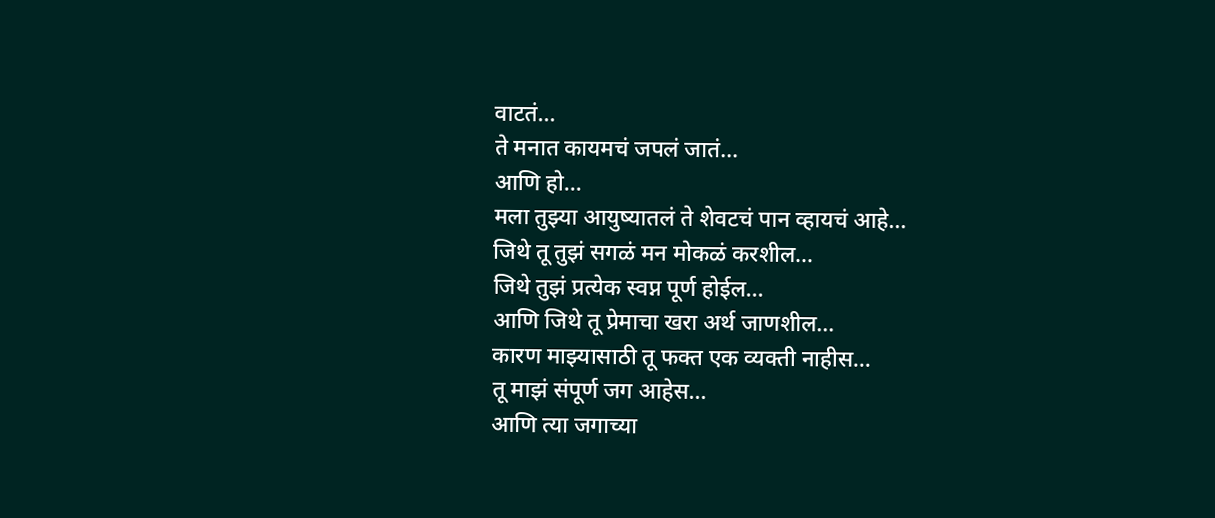वाटतं…
ते मनात कायमचं जपलं जातं…
आणि हो…
मला तुझ्या आयुष्यातलं ते शेवटचं पान व्हायचं आहे…
जिथे तू तुझं सगळं मन मोकळं करशील…
जिथे तुझं प्रत्येक स्वप्न पूर्ण होईल…
आणि जिथे तू प्रेमाचा खरा अर्थ जाणशील…
कारण माझ्यासाठी तू फक्त एक व्यक्ती नाहीस…
तू माझं संपूर्ण जग आहेस…
आणि त्या जगाच्या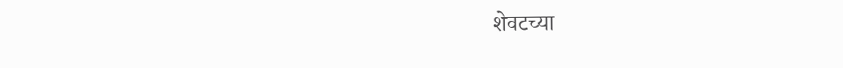शेवटच्या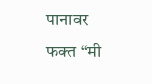पानावर
फक्त “मी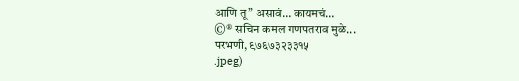आणि तू” असावं… कायमचं…
©® सचिन कमल गणपतराव मुळे...
परभणी, ९७६७३२३३१५
.jpeg)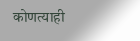कोणत्याही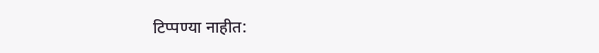टिप्पण्या नाहीत: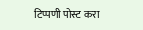टिप्पणी पोस्ट करा